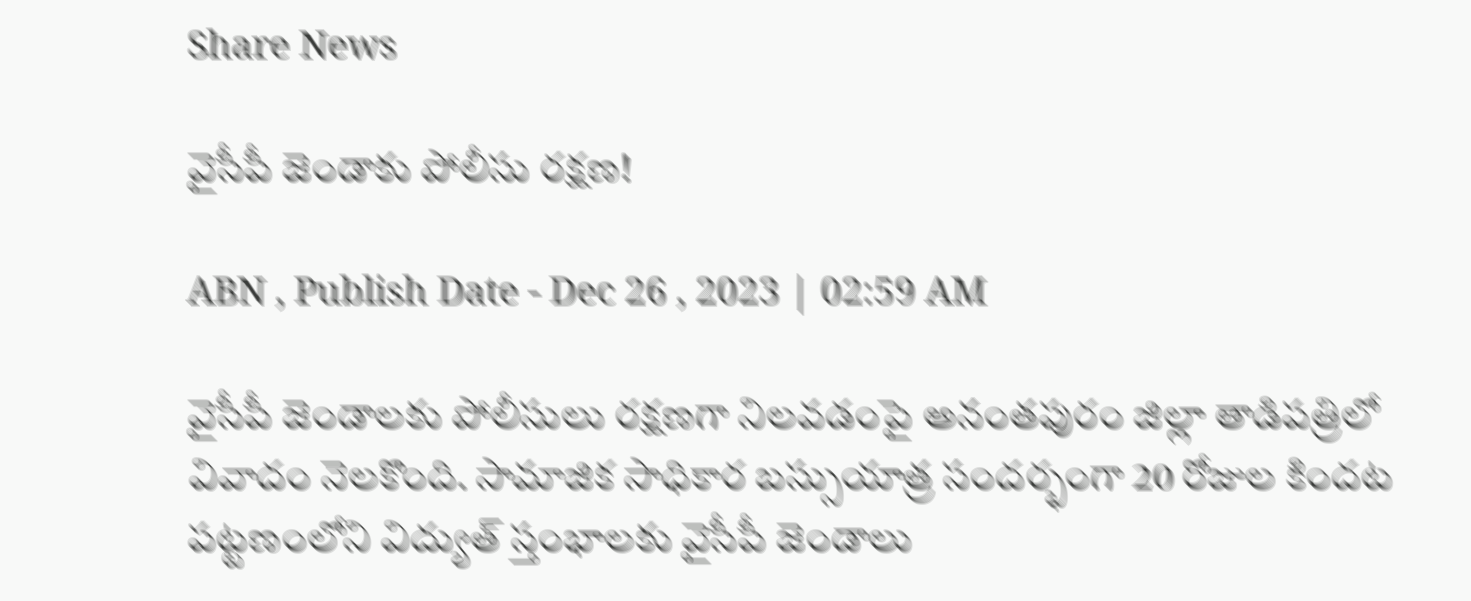Share News

వైసీపీ జెండాకు పోలీసు రక్షణ!

ABN , Publish Date - Dec 26 , 2023 | 02:59 AM

వైసీపీ జెండాలకు పోలీసులు రక్షణగా నిలవడంపై అనంతపురం జిల్లా తాడిపత్రిలో వివాదం నెలకొంది. సామాజిక సాధికార బస్సుయాత్ర సందర్భంగా 20 రోజుల కిందట పట్టణంలోని విద్యుత్‌ స్తంభాలకు వైసీపీ జెండాలు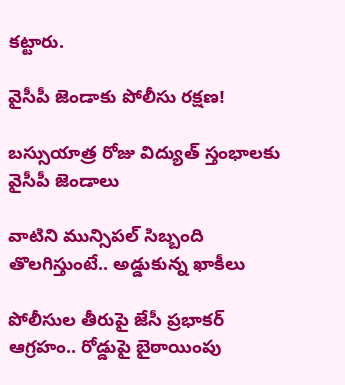కట్టారు.

వైసీపీ జెండాకు పోలీసు రక్షణ!

బస్సుయాత్ర రోజు విద్యుత్‌ స్తంభాలకు వైసీపీ జెండాలు

వాటిని మున్సిపల్‌ సిబ్బంది తొలగిస్తుంటే.. అడ్డుకున్న ఖాకీలు

పోలీసుల తీరుపై జేసీ ప్రభాకర్‌ ఆగ్రహం.. రోడ్డుపై బైఠాయింపు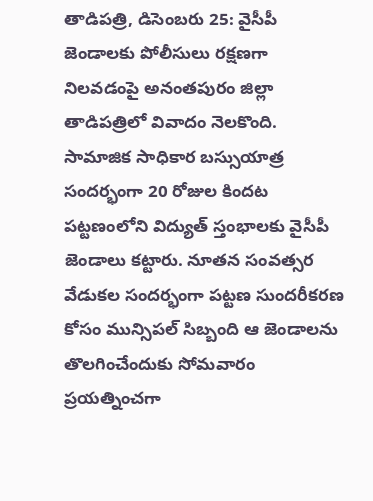తాడిపత్రి, డిసెంబరు 25: వైసీపీ జెండాలకు పోలీసులు రక్షణగా నిలవడంపై అనంతపురం జిల్లా తాడిపత్రిలో వివాదం నెలకొంది. సామాజిక సాధికార బస్సుయాత్ర సందర్భంగా 20 రోజుల కిందట పట్టణంలోని విద్యుత్‌ స్తంభాలకు వైసీపీ జెండాలు కట్టారు. నూతన సంవత్సర వేడుకల సందర్భంగా పట్టణ సుందరీకరణ కోసం మున్సిపల్‌ సిబ్బంది ఆ జెండాలను తొలగించేందుకు సోమవారం ప్రయత్నించగా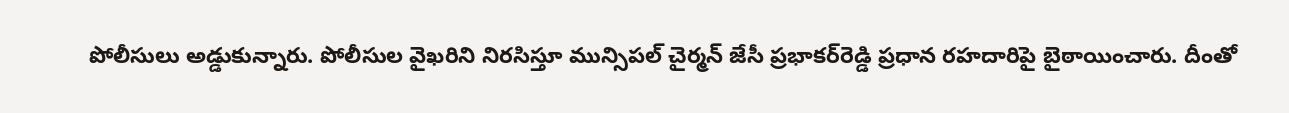పోలీసులు అడ్డుకున్నారు. పోలీసుల వైఖరిని నిరసిస్తూ మున్సిపల్‌ చైర్మన్‌ జేసీ ప్రభాకర్‌రెడ్డి ప్రధాన రహదారిపై బైఠాయించారు. దీంతో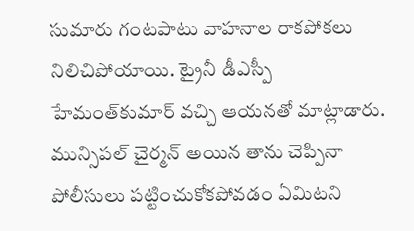సుమారు గంటపాటు వాహనాల రాకపోకలు నిలిచిపోయాయి. ట్రైనీ డీఎస్పీ హేమంత్‌కుమార్‌ వచ్చి ఆయనతో మాట్లాడారు. మున్సిపల్‌ చైర్మన్‌ అయిన తాను చెప్పినా పోలీసులు పట్టించుకోకపోవడం ఏమిటని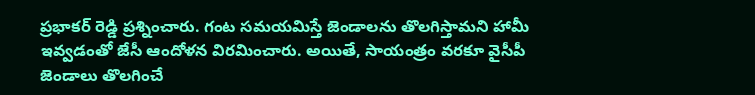ప్రభాకర్‌ రెడ్డి ప్రశ్నించారు. గంట సమయమిస్తే జెండాలను తొలగిస్తామని హామీ ఇవ్వడంతో జేసీ ఆందోళన విరమించారు. అయితే, సాయంత్రం వరకూ వైసీపీ జెండాలు తొలగించే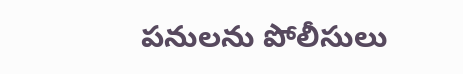పనులను పోలీసులు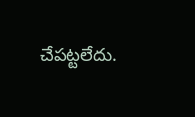చేపట్టలేదు.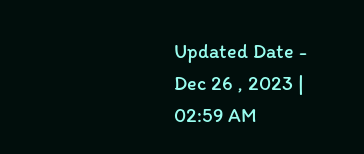Updated Date - Dec 26 , 2023 | 02:59 AM